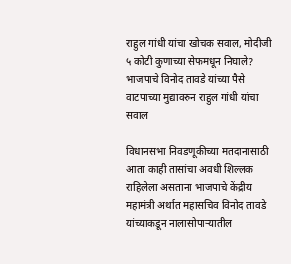राहुल गांधी यांचा खोचक सवाल, मोदीजी ५ कोटी कुणाच्या सेफमधून निघाले? भाजपाचे विनोद तावडे यांच्या पैसे वाटपाच्या मुद्यावरुन राहुल गांधी यांचा सवाल

विधानसभा निवडणूकीच्या मतदानासाठी आता काही तासांचा अवधी शिल्लक राहिलेला असताना भाजपाचे केंद्रीय महामंत्री अर्थात महासचिव विनोद तावडे यांच्याकडून नालासोपाऱ्यातील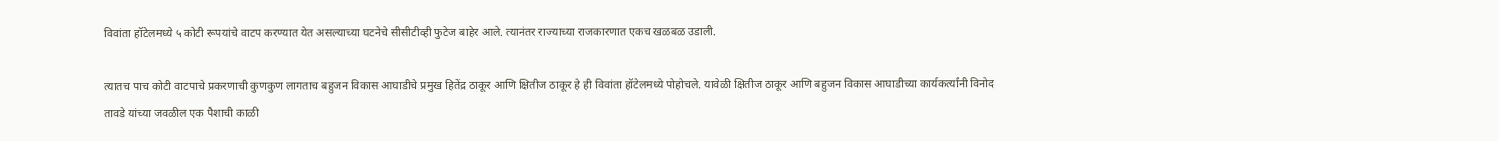विवांता हॉटेलमध्ये ५ कोटी रूपयांचे वाटप करण्यात येत असल्याच्या घटनेचे सीसीटीव्ही फुटेज बाहेर आले. त्यानंतर राज्याच्या राजकारणात एकच खळबळ उडाली.

त्यातच पाच कोटी वाटपाचे प्रकरणाची कुणकुण लागताच बहुजन विकास आघाडीचे प्रमुख हितेंद्र ठाकूर आणि क्षितीज ठाकूर हे ही विवांता हॉटेलमध्ये पोहोचले. यावेळी क्षितीज ठाकूर आणि बहुजन विकास आघाडीच्या कार्यकर्त्यांनी विनोद तावडे यांच्या जवळील एक पैशाची काळी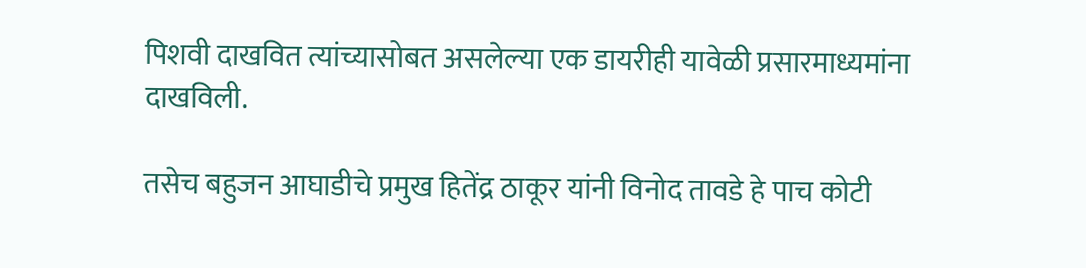पिशवी दाखवित त्यांच्यासोबत असलेल्या एक डायरीही यावेळी प्रसारमाध्यमांना दाखविली.

तसेच बहुजन आघाडीचे प्रमुख हितेंद्र ठाकूर यांनी विनोद तावडे हे पाच कोटी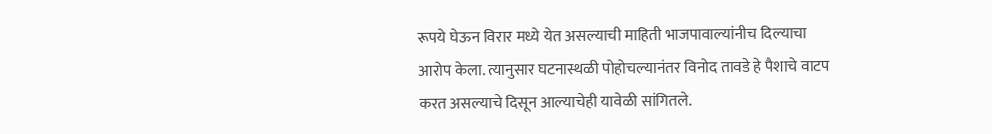रूपये घेऊन विरार मध्ये येत असल्याची माहिती भाजपावाल्यांनीच दिल्याचा आरोप केला. त्यानुसार घटनास्थळी पोहोचल्यानंतर विनोद तावडे हे पैशाचे वाटप करत असल्याचे दिसून आल्याचेही यावेळी सांगितले.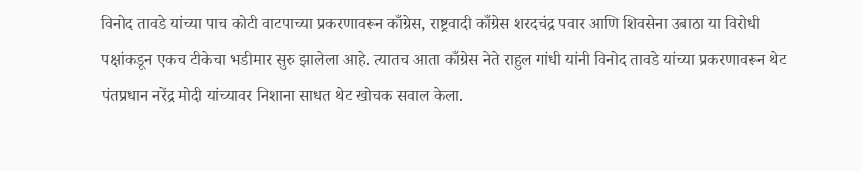विनोद तावडे यांच्या पाच कोटी वाटपाच्या प्रकरणावरून काँग्रेस, राष्ट्रवादी काँग्रेस शरदचंद्र पवार आणि शिवसेना उबाठा या विरोधी पक्षांकडून एकच टीकेचा भडीमार सुरु झालेला आहे. त्यातच आता काँग्रेस नेते राहुल गांधी यांनी विनोद तावडे यांच्या प्रकरणावरून थेट पंतप्रधान नरेंद्र मोदी यांच्यावर निशाना साधत थेट खोचक सवाल केला.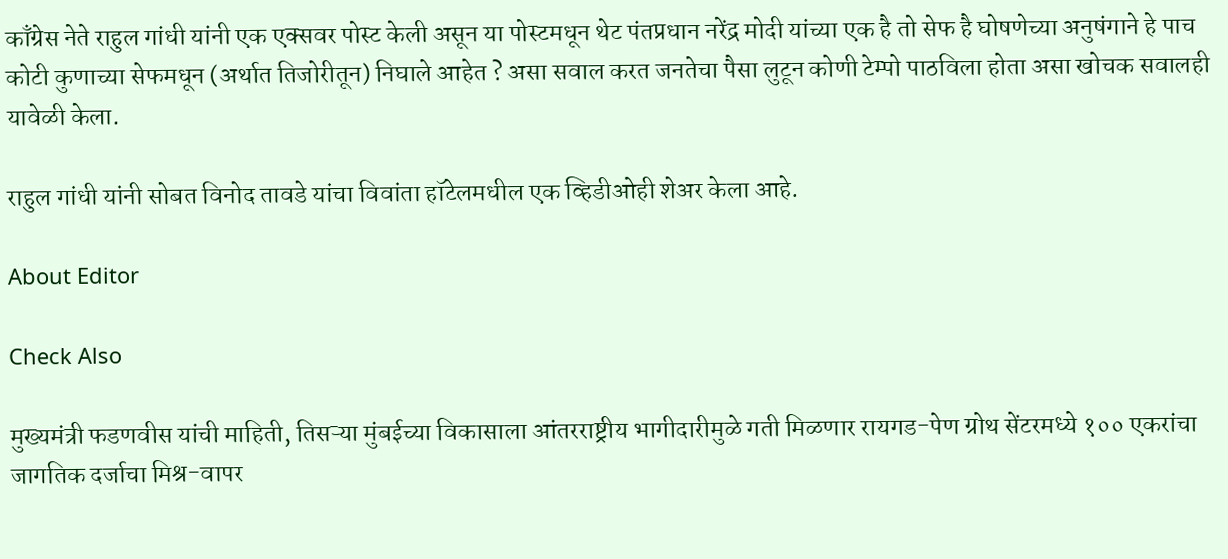काँग्रेस नेते राहुल गांधी यांनी एक एक्सवर पोस्ट केली असून या पोस्टमधून थेट पंतप्रधान नरेंद्र मोदी यांच्या एक है तो सेफ है घोषणेच्या अनुषंगाने हे पाच कोटी कुणाच्या सेफमधून (अर्थात तिजोरीतून) निघाले आहेत ? असा सवाल करत जनतेचा पैसा लुटून कोणी टेम्पो पाठविला होता असा खोचक सवालही यावेळी केला.

राहुल गांधी यांनी सोबत विनोद तावडे यांचा विवांता हॉटेलमधील एक व्हिडीओही शेअर केला आहे.

About Editor

Check Also

मुख्यमंत्री फडणवीस यांची माहिती, तिसऱ्या मुंबईच्या विकासाला आंतरराष्ट्रीय भागीदारीमुळे गती मिळणार रायगड-पेण ग्रोथ सेंटरमध्ये १०० एकरांचा जागतिक दर्जाचा मिश्र-वापर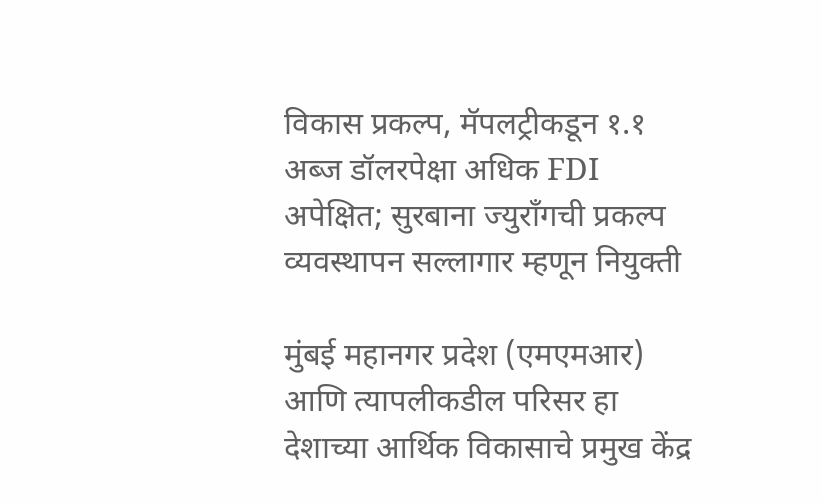विकास प्रकल्प, मॅपलट्रीकडून १.१ अब्ज डॉलरपेक्षा अधिक FDI अपेक्षित; सुरबाना ज्युराँगची प्रकल्प व्यवस्थापन सल्लागार म्हणून नियुक्ती

मुंबई महानगर प्रदेश (एमएमआर) आणि त्यापलीकडील परिसर हा देशाच्या आर्थिक विकासाचे प्रमुख केंद्र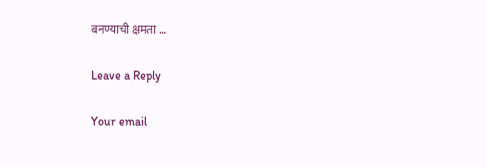बनण्याची क्षमता …

Leave a Reply

Your email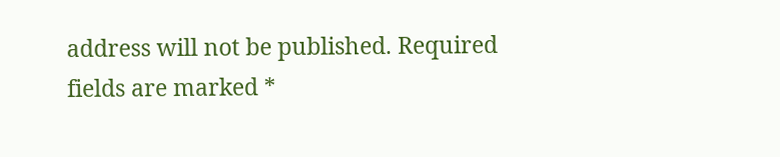address will not be published. Required fields are marked *